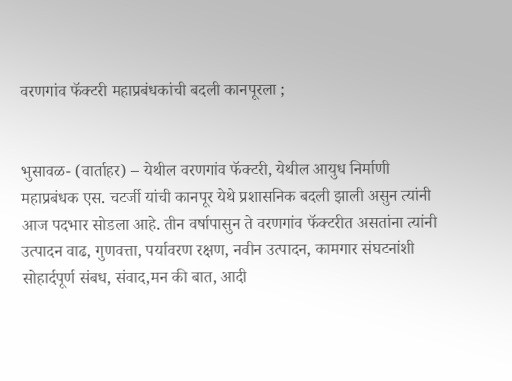वरणगांव फॅक्टरी महाप्रबंधकांची बदली कानपूरला ;


भुसावळ- (वार्ताहर) – येथील वरणगांव फॅक्टरी, येथील आयुध निर्माणी महाप्रबंधक एस. चटर्जी यांची कानपूर येथे प्रशासनिक बदली झाली असुन त्यांनी आज पदभार सोडला आहे. तीन वर्षापासुन ते वरणगांव फॅक्टरीत असतांना त्यांनी उत्पादन वाढ, गुणवत्ता, पर्यावरण रक्षण, नवीन उत्पादन, कामगार संघटनांशी सोहार्दपूर्ण संबध, संवाद,मन की बात, आदी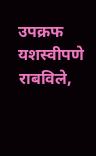उपक्रफ यशस्वीपणे राबविले,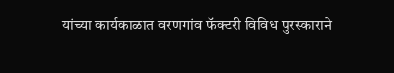यांच्या कार्यकाळात वरणगांव फॅक्टरी विविध पुरस्काराने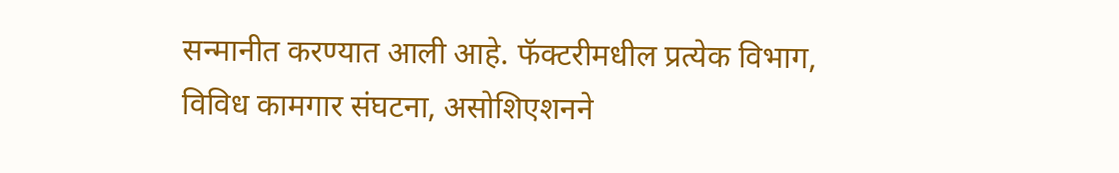सन्मानीत करण्यात आली आहे. फॅक्टरीमधील प्रत्येक विभाग, विविध कामगार संघटना, असोशिएशनने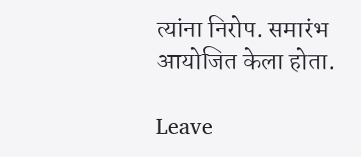त्यांना निरोप. समारंभ आयोजित केला होता.

Leave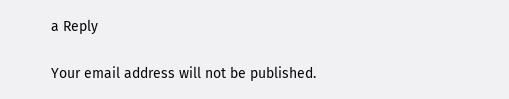a Reply

Your email address will not be published.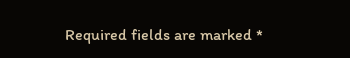Required fields are marked *